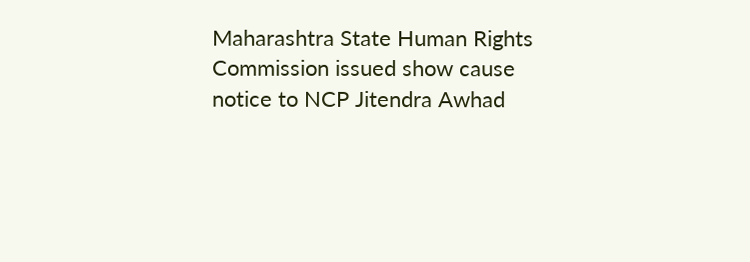Maharashtra State Human Rights Commission issued show cause notice to NCP Jitendra Awhad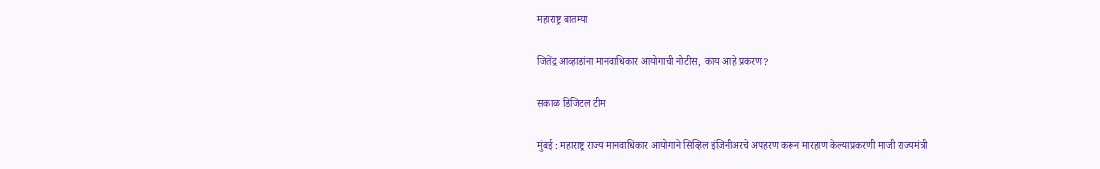महाराष्ट्र बातम्या

जितेंद्र आव्हाडांना मानवाधिकार आयोगाची नोटीस, काय आहे प्रकरण?

सकाळ डिजिटल टीम

मुंबई : महाराष्ट्र राज्य मानवाधिकार आयोगाने सिव्हिल इंजिनीअरचे अपहरण करून मारहाण केल्याप्रकरणी माजी राज्यमंत्री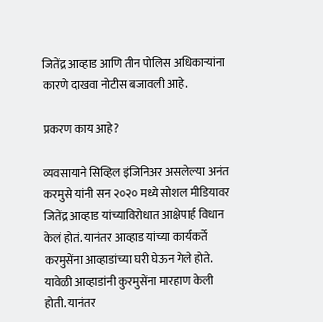जितेंद्र आव्हाड आणि तीन पोलिस अधिकाऱ्यांना कारणे दाखवा नोटीस बजावली आहे.

प्रकरण काय आहे?

व्यवसायाने सिव्हिल इंजिनिअर असलेल्या अनंत करमुसे यांनी सन २०२० मध्ये सोशल मीडियावर जितेंद्र आव्हाड यांच्याविरोधात आक्षेपार्ह विधान केलं होतं. यानंतर आव्हाड यांच्या कार्यकर्ते करमुसेंना आव्हाडांच्या घरी घेऊन गेले होते. यावेळी आव्हाडांनी कुरमुसेंना मारहाण केली होती. यानंतर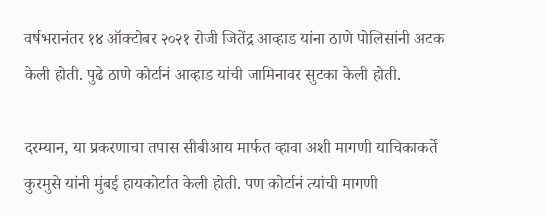वर्षभरानंतर १४ ऑक्टोबर २०२१ रोजी जितेंद्र आव्हाड यांना ठाणे पोलिसांनी अटक केली होती. पुढे ठाणे कोर्टानं आव्हाड यांची जामिनावर सुटका केली होती.

दरम्यान, या प्रकरणाचा तपास सीबीआय मार्फत व्हावा अशी मागणी याचिकाकर्ते कुरमुसे यांनी मुंबई हायकोर्टात केली होती. पण कोर्टानं त्यांची मागणी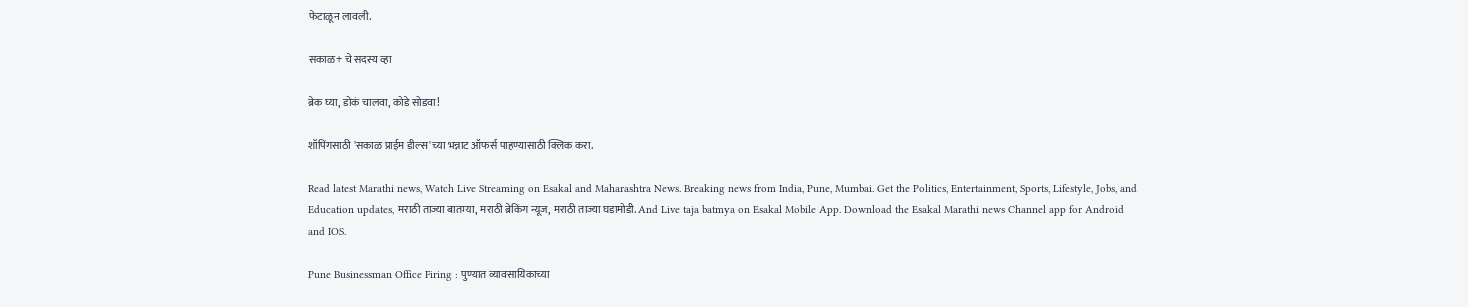फेटाळून लावली.

सकाळ+ चे सदस्य व्हा

ब्रेक घ्या, डोकं चालवा, कोडे सोडवा!

शॉपिंगसाठी 'सकाळ प्राईम डील्स'च्या भन्नाट ऑफर्स पाहण्यासाठी क्लिक करा.

Read latest Marathi news, Watch Live Streaming on Esakal and Maharashtra News. Breaking news from India, Pune, Mumbai. Get the Politics, Entertainment, Sports, Lifestyle, Jobs, and Education updates, मराठी ताज्या बातम्या, मराठी ब्रेकिंग न्यूज, मराठी ताज्या घडामोडी. And Live taja batmya on Esakal Mobile App. Download the Esakal Marathi news Channel app for Android and IOS.

Pune Businessman Office Firing : पुण्यात व्यावसायिकाच्या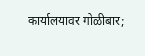कार्यालयावर गोळीबार;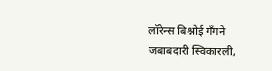लॉरेन्स बिश्नोई गँगने जबाबदारी स्विकारली,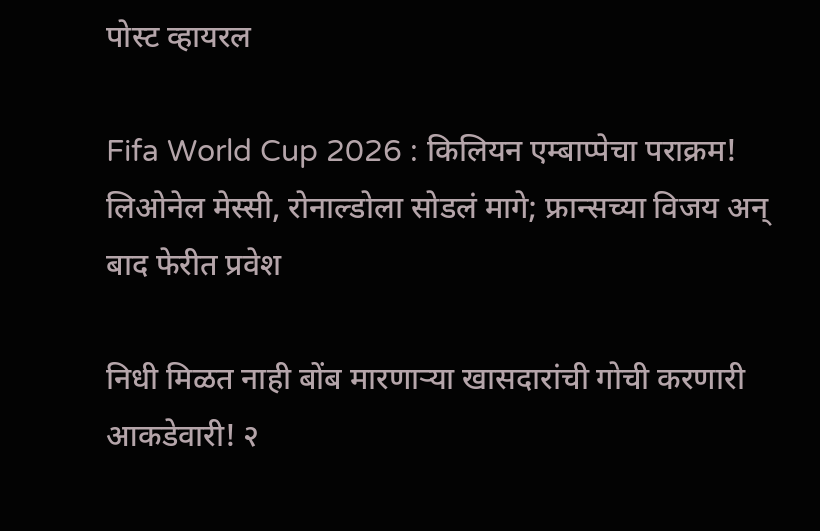पोस्ट व्हायरल

Fifa World Cup 2026 : किलियन एम्बाप्पेचा पराक्रम! लिओनेल मेस्सी, रोनाल्डोला सोडलं मागे; फ्रान्सच्या विजय अन् बाद फेरीत प्रवेश

निधी मिळत नाही बोंब मारणाऱ्या खासदारांची गोची करणारी आकडेवारी! २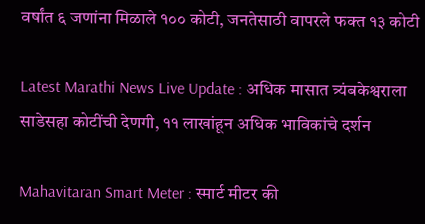वर्षांत ६ जणांना मिळाले १०० कोटी, जनतेसाठी वापरले फक्त १३ कोटी

Latest Marathi News Live Update : अधिक मासात त्र्यंबकेश्वराला साडेसहा कोटींची देणगी, ११ लाखांहून अधिक भाविकांचे दर्शन

Mahavitaran Smart Meter : स्मार्ट मीटर की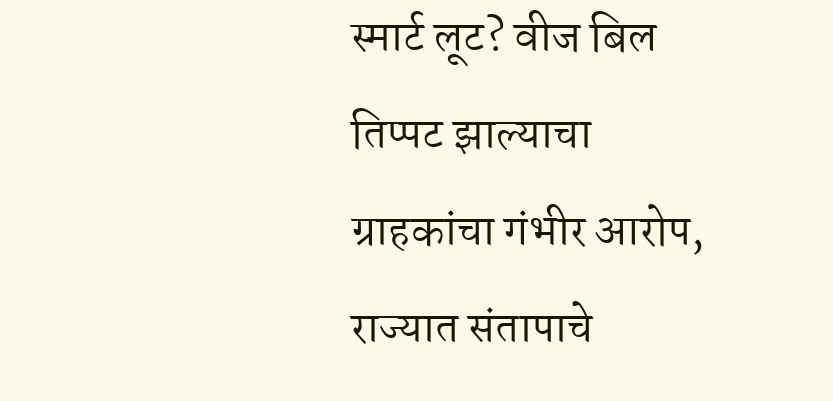स्मार्ट लूट? वीज बिल तिप्पट झाल्याचा ग्राहकांचा गंभीर आरोप, राज्यात संतापाचे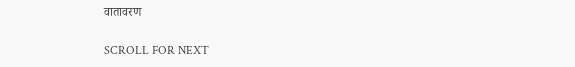वातावरण

SCROLL FOR NEXT